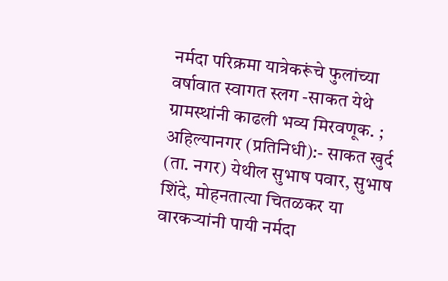नर्मदा परिक्रमा यात्रेकरूंचे फुलांच्या वर्षावात स्वागत स्लग -साकत येथे ग्रामस्थांनी काढली भव्य मिरवणूक. ;
अहिल्यानगर (प्रतिनिधी):- साकत खुर्द (ता. नगर) येथील सुभाष पवार, सुभाष शिंदे, मोहनतात्या चितळकर या वारकऱ्यांनी पायी नर्मदा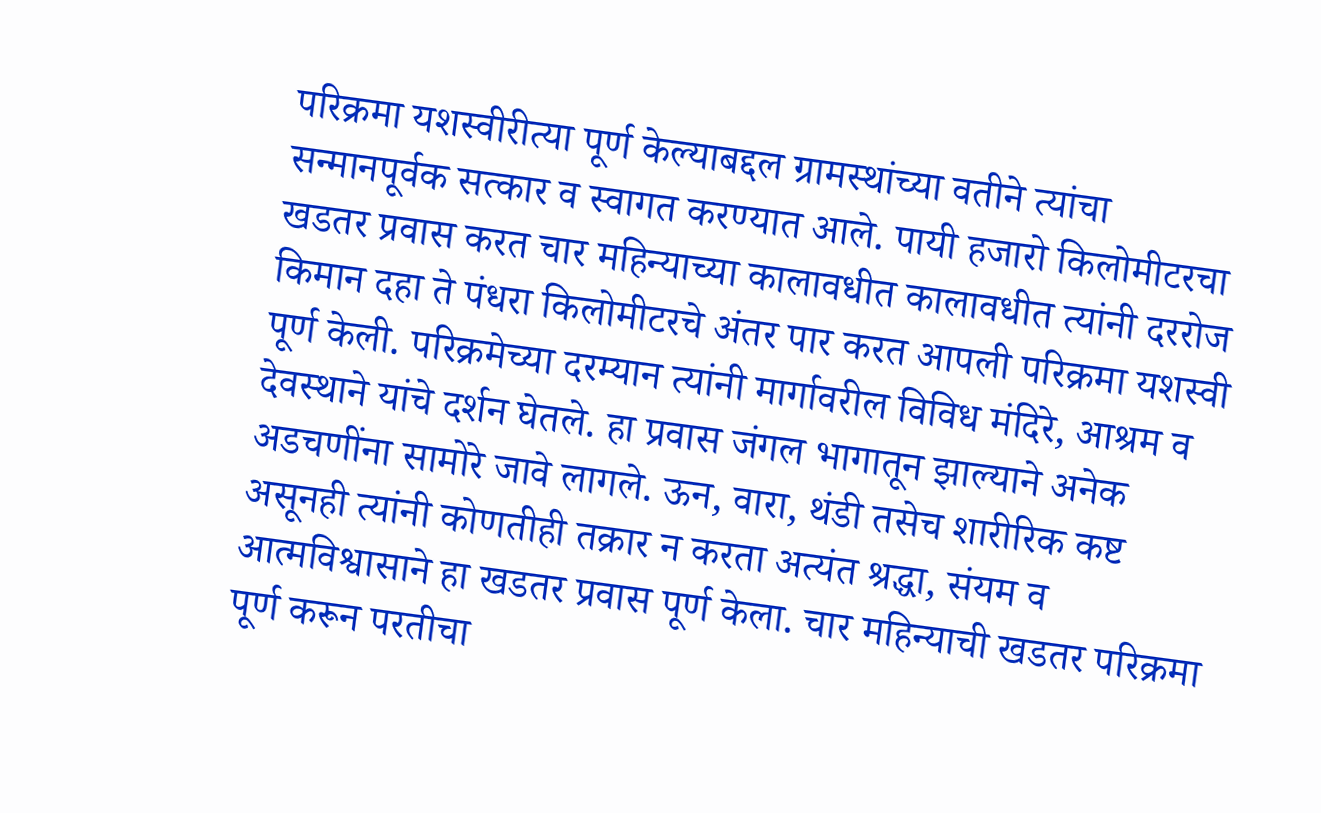परिक्रमा यशस्वीरीत्या पूर्ण केल्याबद्दल ग्रामस्थांच्या वतीने त्यांचा सन्मानपूर्वक सत्कार व स्वागत करण्यात आले. पायी हजारो किलोमीटरचा खडतर प्रवास करत चार महिन्याच्या कालावधीत कालावधीत त्यांनी दररोज किमान दहा ते पंधरा किलोमीटरचे अंतर पार करत आपली परिक्रमा यशस्वी पूर्ण केली. परिक्रमेच्या दरम्यान त्यांनी मार्गावरील विविध मंदिरे, आश्रम व देवस्थाने यांचे दर्शन घेतले. हा प्रवास जंगल भागातून झाल्याने अनेक अडचणींना सामोरे जावे लागले. ऊन, वारा, थंडी तसेच शारीरिक कष्ट असूनही त्यांनी कोणतीही तक्रार न करता अत्यंत श्रद्धा, संयम व आत्मविश्वासाने हा खडतर प्रवास पूर्ण केला. चार महिन्याची खडतर परिक्रमा पूर्ण करून परतीचा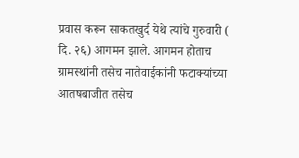प्रवास करून साकतखुर्द येथे त्यांचे गुरुवारी ( दि. २६) आगमन झाले. आगमन होताच ग्रामस्थांनी तसेच नातेवाईकांनी फटाक्यांच्या आतषबाजीत तसेच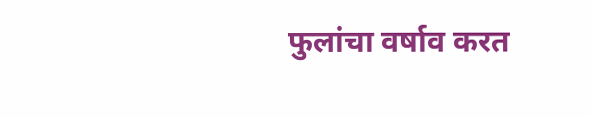फुलांचा वर्षाव करत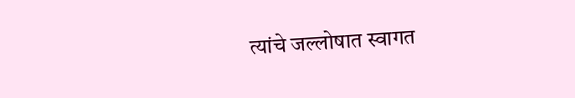त्यांचे जल्लोषात स्वागत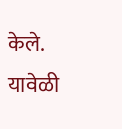केले. यावेळी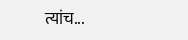त्यांच...